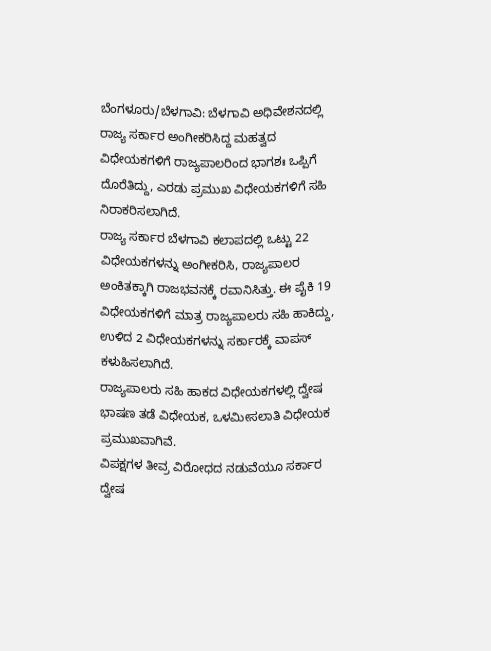ಬೆಂಗಳೂರು/ಬೆಳಗಾವಿ: ಬೆಳಗಾವಿ ಅಧಿವೇಶನದಲ್ಲಿ ರಾಜ್ಯ ಸರ್ಕಾರ ಅಂಗೀಕರಿಸಿದ್ದ ಮಹತ್ವದ ವಿಧೇಯಕಗಳಿಗೆ ರಾಜ್ಯಪಾಲರಿಂದ ಭಾಗಶಃ ಒಪ್ಪಿಗೆ ದೊರೆತಿದ್ದು, ಎರಡು ಪ್ರಮುಖ ವಿಧೇಯಕಗಳಿಗೆ ಸಹಿ ನಿರಾಕರಿಸಲಾಗಿದೆ.
ರಾಜ್ಯ ಸರ್ಕಾರ ಬೆಳಗಾವಿ ಕಲಾಪದಲ್ಲಿ ಒಟ್ಟು 22 ವಿಧೇಯಕಗಳನ್ನು ಅಂಗೀಕರಿಸಿ, ರಾಜ್ಯಪಾಲರ ಅಂಕಿತಕ್ಕಾಗಿ ರಾಜಭವನಕ್ಕೆ ರವಾನಿಸಿತ್ತು. ಈ ಪೈಕಿ 19 ವಿಧೇಯಕಗಳಿಗೆ ಮಾತ್ರ ರಾಜ್ಯಪಾಲರು ಸಹಿ ಹಾಕಿದ್ದು, ಉಳಿದ 2 ವಿಧೇಯಕಗಳನ್ನು ಸರ್ಕಾರಕ್ಕೆ ವಾಪಸ್ ಕಳುಹಿಸಲಾಗಿದೆ.
ರಾಜ್ಯಪಾಲರು ಸಹಿ ಹಾಕದ ವಿಧೇಯಕಗಳಲ್ಲಿ ದ್ವೇಷ ಭಾಷಣ ತಡೆ ವಿಧೇಯಕ, ಒಳಮೀಸಲಾತಿ ವಿಧೇಯಕ ಪ್ರಮುಖವಾಗಿವೆ.
ವಿಪಕ್ಷಗಳ ತೀವ್ರ ವಿರೋಧದ ನಡುವೆಯೂ ಸರ್ಕಾರ ದ್ವೇಷ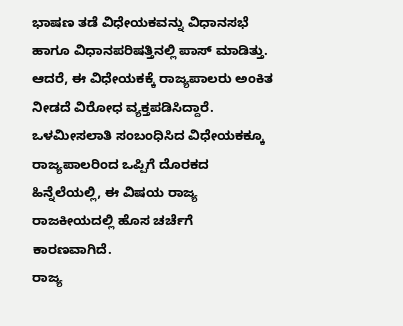ಭಾಷಣ ತಡೆ ವಿಧೇಯಕವನ್ನು ವಿಧಾನಸಭೆ ಹಾಗೂ ವಿಧಾನಪರಿಷತ್ತಿನಲ್ಲಿ ಪಾಸ್ ಮಾಡಿತ್ತು. ಆದರೆ, ಈ ವಿಧೇಯಕಕ್ಕೆ ರಾಜ್ಯಪಾಲರು ಅಂಕಿತ ನೀಡದೆ ವಿರೋಧ ವ್ಯಕ್ತಪಡಿಸಿದ್ದಾರೆ.
ಒಳಮೀಸಲಾತಿ ಸಂಬಂಧಿಸಿದ ವಿಧೇಯಕಕ್ಕೂ ರಾಜ್ಯಪಾಲರಿಂದ ಒಪ್ಪಿಗೆ ದೊರಕದ ಹಿನ್ನೆಲೆಯಲ್ಲಿ, ಈ ವಿಷಯ ರಾಜ್ಯ ರಾಜಕೀಯದಲ್ಲಿ ಹೊಸ ಚರ್ಚೆಗೆ ಕಾರಣವಾಗಿದೆ.
ರಾಜ್ಯ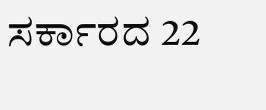ಸರ್ಕಾರದ 22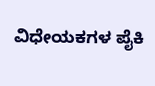ವಿಧೇಯಕಗಳ ಪೈಕಿ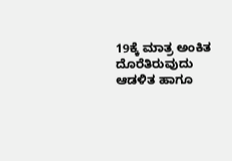19ಕ್ಕೆ ಮಾತ್ರ ಅಂಕಿತ ದೊರೆತಿರುವುದು ಆಡಳಿತ ಹಾಗೂ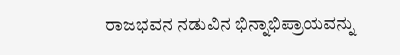ರಾಜಭವನ ನಡುವಿನ ಭಿನ್ನಾಭಿಪ್ರಾಯವನ್ನು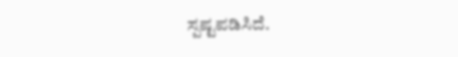ಸ್ಪಷ್ಟಪಡಿಸಿದೆ.